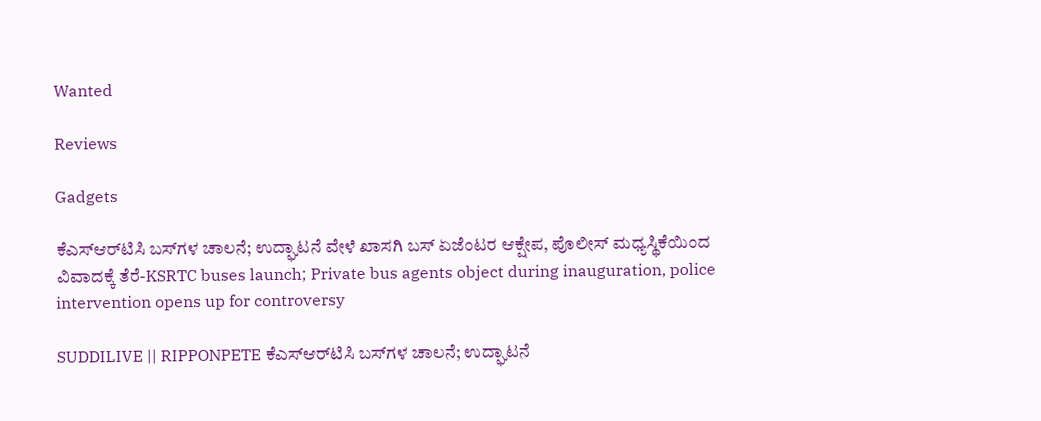Wanted

Reviews

Gadgets

ಕೆಎಸ್‌ಆರ್‌ಟಿಸಿ ಬಸ್‌ಗಳ ಚಾಲನೆ; ಉದ್ಘಾಟನೆ ವೇಳೆ ಖಾಸಗಿ ಬಸ್ ಏಜೆಂಟರ ಆಕ್ಷೇಪ, ಪೊಲೀಸ್ ಮಧ್ಯಸ್ಥಿಕೆಯಿಂದ ವಿವಾದಕ್ಕೆ ತೆರೆ-KSRTC buses launch; Private bus agents object during inauguration, police intervention opens up for controversy

SUDDILIVE || RIPPONPETE ಕೆಎಸ್‌ಆರ್‌ಟಿಸಿ ಬಸ್‌ಗಳ ಚಾಲನೆ; ಉದ್ಘಾಟನೆ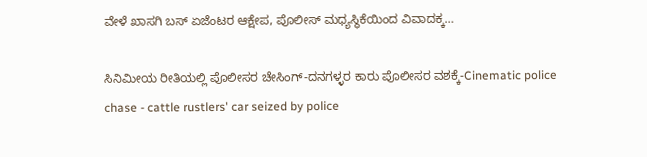ವೇಳೆ ಖಾಸಗಿ ಬಸ್ ಏಜೆಂಟರ ಆಕ್ಷೇಪ, ಪೊಲೀಸ್ ಮಧ್ಯಸ್ಥಿಕೆಯಿಂದ ವಿವಾದಕ್ಕ…

ಸಿನಿಮೀಯ ರೀತಿಯಲ್ಲಿ ಪೊಲೀಸರ ಚೇಸಿಂಗ್-ದನಗಳ್ಳರ ಕಾರು ಪೊಲೀಸರ ವಶಕ್ಕೆ-Cinematic police chase - cattle rustlers' car seized by police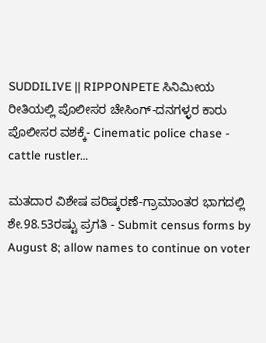SUDDILIVE || RIPPONPETE ಸಿನಿಮೀಯ ರೀತಿಯಲ್ಲಿ ಪೊಲೀಸರ ಚೇಸಿಂಗ್-ದನಗಳ್ಳರ ಕಾರು ಪೊಲೀಸರ ವಶಕ್ಕೆ- Cinematic police chase - cattle rustler…

ಮತದಾರ ವಿಶೇಷ ಪರಿಷ್ಕರಣೆ-ಗ್ರಾಮಾಂತರ ಭಾಗದಲ್ಲಿ ಶೇ.98.53ರಷ್ಟು ಪ್ರಗತಿ - Submit census forms by August 8; allow names to continue on voter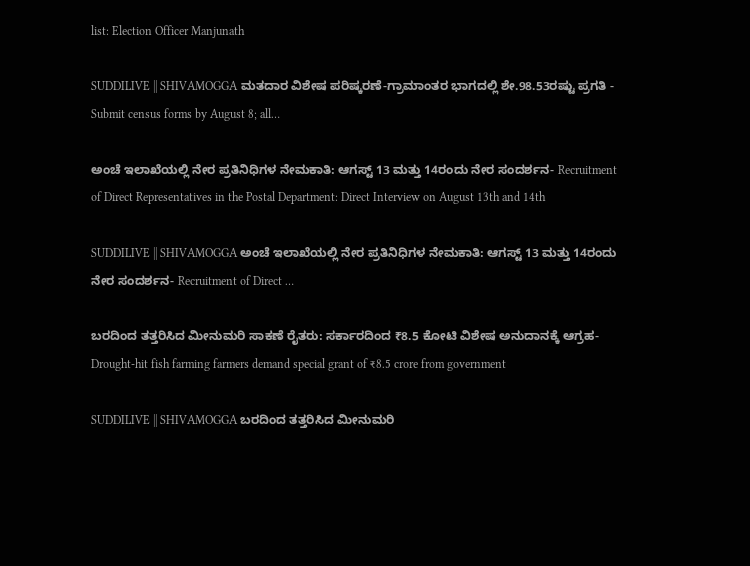list: Election Officer Manjunath

SUDDILIVE || SHIVAMOGGA ಮತದಾರ ವಿಶೇಷ ಪರಿಷ್ಕರಣೆ-ಗ್ರಾಮಾಂತರ ಭಾಗದಲ್ಲಿ ಶೇ.98.53ರಷ್ಟು ಪ್ರಗತಿ - Submit census forms by August 8; all…

ಅಂಚೆ ಇಲಾಖೆಯಲ್ಲಿ ನೇರ ಪ್ರತಿನಿಧಿಗಳ ನೇಮಕಾತಿ: ಆಗಸ್ಟ್ 13 ಮತ್ತು 14ರಂದು ನೇರ ಸಂದರ್ಶನ- Recruitment of Direct Representatives in the Postal Department: Direct Interview on August 13th and 14th

SUDDILIVE || SHIVAMOGGA ಅಂಚೆ ಇಲಾಖೆಯಲ್ಲಿ ನೇರ ಪ್ರತಿನಿಧಿಗಳ ನೇಮಕಾತಿ: ಆಗಸ್ಟ್ 13 ಮತ್ತು 14ರಂದು ನೇರ ಸಂದರ್ಶನ- Recruitment of Direct …

ಬರದಿಂದ ತತ್ತರಿಸಿದ ಮೀನುಮರಿ ಸಾಕಣೆ ರೈತರು: ಸರ್ಕಾರದಿಂದ ₹8.5 ಕೋಟಿ ವಿಶೇಷ ಅನುದಾನಕ್ಕೆ ಆಗ್ರಹ- Drought-hit fish farming farmers demand special grant of ₹8.5 crore from government

SUDDILIVE || SHIVAMOGGA ಬರದಿಂದ ತತ್ತರಿಸಿದ ಮೀನುಮರಿ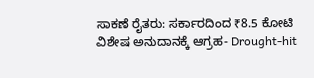ಸಾಕಣೆ ರೈತರು: ಸರ್ಕಾರದಿಂದ ₹8.5 ಕೋಟಿ ವಿಶೇಷ ಅನುದಾನಕ್ಕೆ ಆಗ್ರಹ- Drought-hit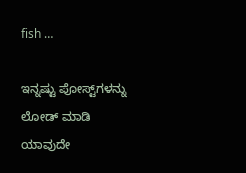fish …

ಇನ್ನಷ್ಟು ಪೋಸ್ಟ್‌ಗಳನ್ನು ಲೋಡ್ ಮಾಡಿ
ಯಾವುದೇ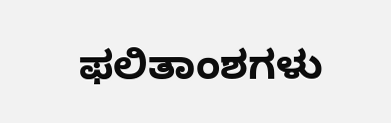ಫಲಿತಾಂಶಗಳು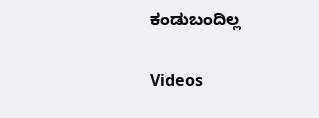ಕಂಡುಬಂದಿಲ್ಲ

Videos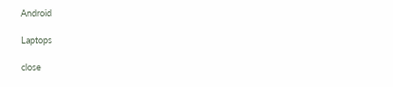Android

Laptops

close